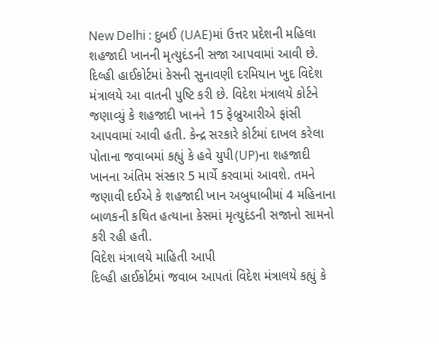New Delhi : દુબઈ (UAE)માં ઉત્તર પ્રદેશની મહિલા શહજાદી ખાનની મૃત્યુદંડની સજા આપવામાં આવી છે. દિલ્હી હાઈકોર્ટમાં કેસની સુનાવણી દરમિયાન ખુદ વિદેશ મંત્રાલયે આ વાતની પુષ્ટિ કરી છે. વિદેશ મંત્રાલયે કોર્ટને જણાવ્યું કે શહજાદી ખાનને 15 ફેબ્રુઆરીએ ફાંસી આપવામાં આવી હતી. કેન્દ્ર સરકારે કોર્ટમાં દાખલ કરેલા પોતાના જવાબમાં કહ્યું કે હવે યુપી(UP)ના શહજાદી ખાનના અંતિમ સંસ્કાર 5 માર્ચે કરવામાં આવશે. તમને જણાવી દઈએ કે શહજાદી ખાન અબુધાબીમાં 4 મહિનાના બાળકની કથિત હત્યાના કેસમાં મૃત્યુદંડની સજાનો સામનો કરી રહી હતી.
વિદેશ મંત્રાલયે માહિતી આપી
દિલ્હી હાઈકોર્ટમાં જવાબ આપતાં વિદેશ મંત્રાલયે કહ્યું કે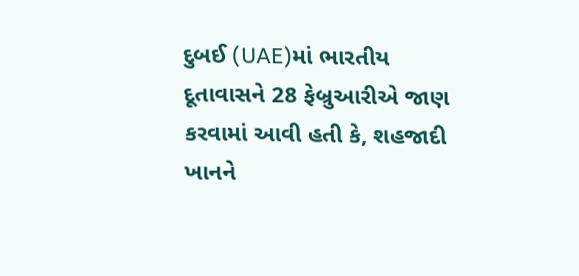દુબઈ (UAE)માં ભારતીય દૂતાવાસને 28 ફેબ્રુઆરીએ જાણ કરવામાં આવી હતી કે, શહજાદી ખાનને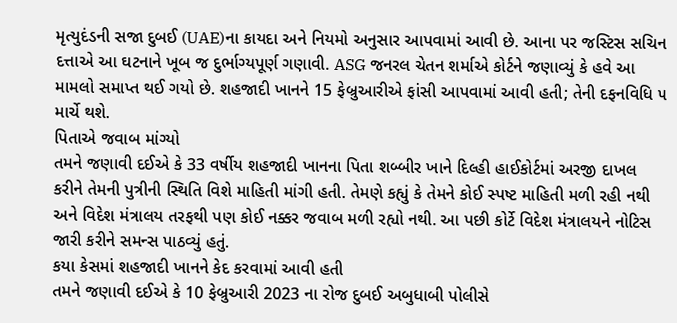મૃત્યુદંડની સજા દુબઈ (UAE)ના કાયદા અને નિયમો અનુસાર આપવામાં આવી છે. આના પર જસ્ટિસ સચિન દત્તાએ આ ઘટનાને ખૂબ જ દુર્ભાગ્યપૂર્ણ ગણાવી. ASG જનરલ ચેતન શર્માએ કોર્ટને જણાવ્યું કે હવે આ મામલો સમાપ્ત થઈ ગયો છે. શહજાદી ખાનને 15 ફેબ્રુઆરીએ ફાંસી આપવામાં આવી હતી; તેની દફનવિધિ ૫ માર્ચે થશે.
પિતાએ જવાબ માંગ્યો
તમને જણાવી દઈએ કે 33 વર્ષીય શહજાદી ખાનના પિતા શબ્બીર ખાને દિલ્હી હાઈકોર્ટમાં અરજી દાખલ કરીને તેમની પુત્રીની સ્થિતિ વિશે માહિતી માંગી હતી. તેમણે કહ્યું કે તેમને કોઈ સ્પષ્ટ માહિતી મળી રહી નથી અને વિદેશ મંત્રાલય તરફથી પણ કોઈ નક્કર જવાબ મળી રહ્યો નથી. આ પછી કોર્ટે વિદેશ મંત્રાલયને નોટિસ જારી કરીને સમન્સ પાઠવ્યું હતું.
કયા કેસમાં શહજાદી ખાનને કેદ કરવામાં આવી હતી
તમને જણાવી દઈએ કે 10 ફેબ્રુઆરી 2023 ના રોજ દુબઈ અબુધાબી પોલીસે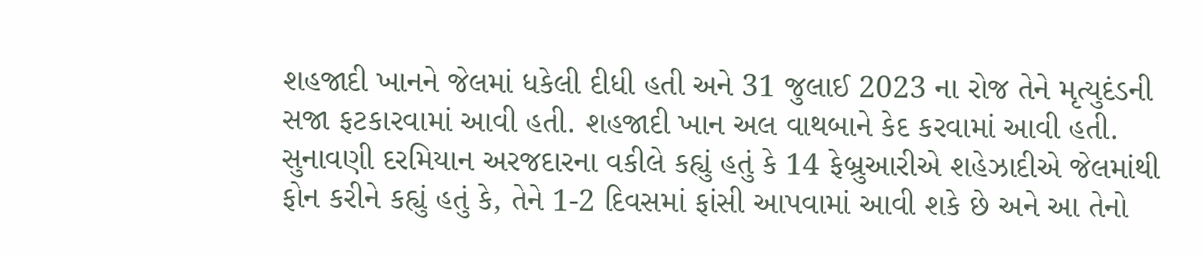શહજાદી ખાનને જેલમાં ધકેલી દીધી હતી અને 31 જુલાઈ 2023 ના રોજ તેને મૃત્યુદંડની સજા ફટકારવામાં આવી હતી. શહજાદી ખાન અલ વાથબાને કેદ કરવામાં આવી હતી. સુનાવણી દરમિયાન અરજદારના વકીલે કહ્યું હતું કે 14 ફેબ્રુઆરીએ શહેઝાદીએ જેલમાંથી ફોન કરીને કહ્યું હતું કે, તેને 1-2 દિવસમાં ફાંસી આપવામાં આવી શકે છે અને આ તેનો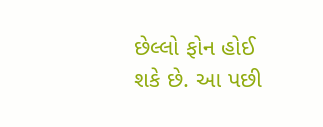છેલ્લો ફોન હોઈ શકે છે. આ પછી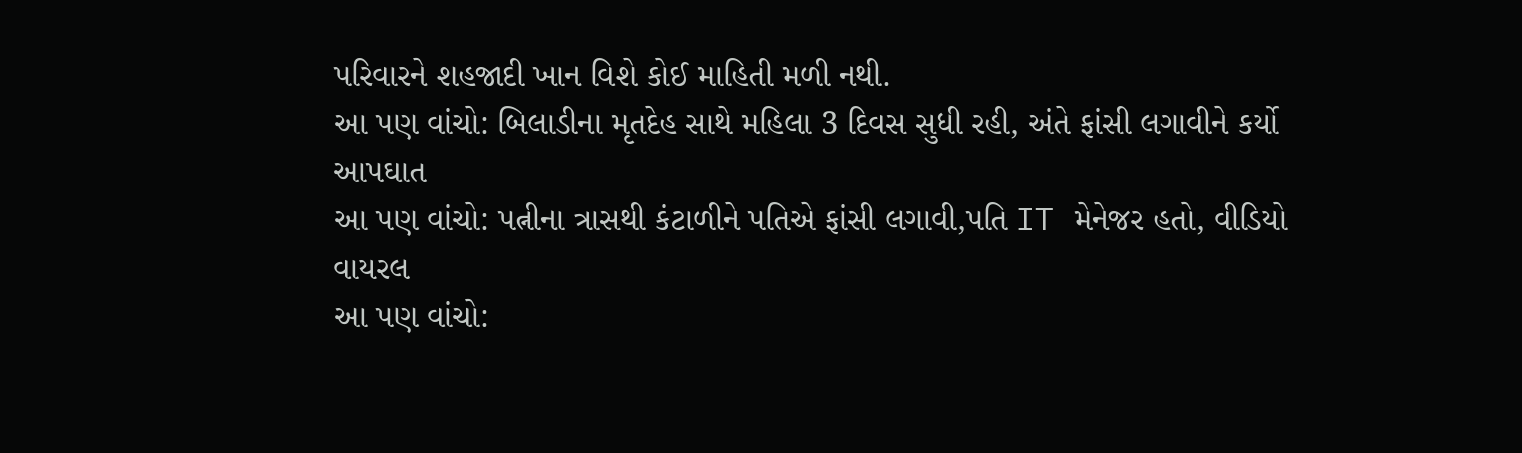પરિવારને શહજાદી ખાન વિશે કોઈ માહિતી મળી નથી.
આ પણ વાંચો: બિલાડીના મૃતદેહ સાથે મહિલા 3 દિવસ સુધી રહી, અંતે ફાંસી લગાવીને કર્યો આપઘાત
આ પણ વાંચો: પત્નીના ત્રાસથી કંટાળીને પતિએ ફાંસી લગાવી,પતિ IT મેનેજર હતો, વીડિયો વાયરલ
આ પણ વાંચો: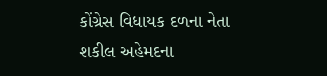કોંગ્રેસ વિધાયક દળના નેતા શકીલ અહેમદના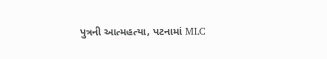પુત્રની આત્મહત્યા, પટનામાં MLC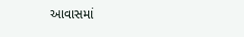આવાસમાં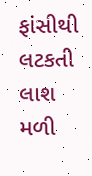ફાંસીથી લટકતી લાશ મળી